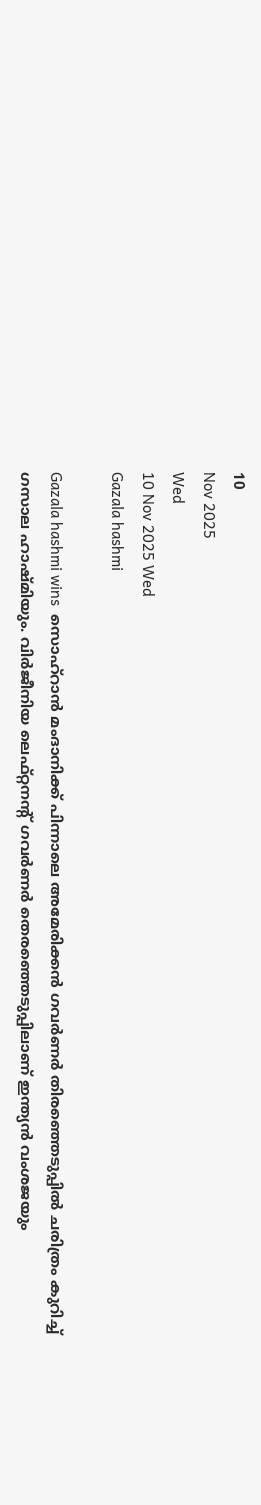10
Nov 2025
Wed
10 Nov 2025 Wed
Gazala hashmi

Gazala hashmi wins  സൊഹ്‌റാന്‍ മംദാനിക്ക് പിന്നാലെ അമേരിക്കന്‍ ഗവര്‍ണര്‍ തിരഞ്ഞെടുപ്പില്‍ ചരിത്രം കുറിച്ച് ഗസാല ഹാഷ്മിയും. വിര്‍ജീനിയ ലെഫ്റ്റനന്റ് ഗവര്‍ണര്‍ തെരഞ്ഞെടുപ്പിലാണ് ഇന്ത്യന്‍ വംശജയും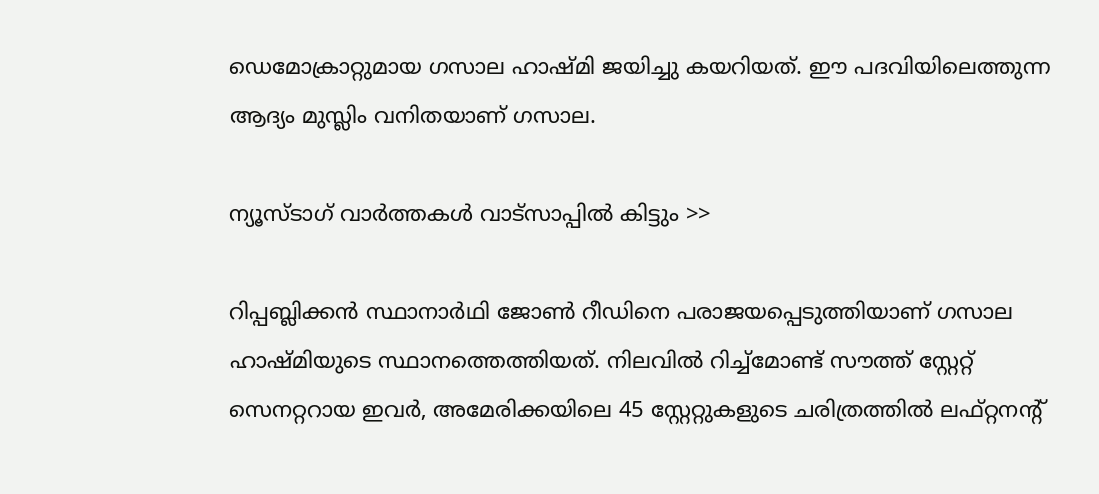ഡെമോക്രാറ്റുമായ ഗസാല ഹാഷ്മി ജയിച്ചു കയറിയത്. ഈ പദവിയിലെത്തുന്ന ആദ്യം മുസ്ലിം വനിതയാണ് ഗസാല.

ന്യൂസ്ടാഗ് വാര്‍ത്തകള്‍ വാട്‌സാപ്പില്‍ കിട്ടും >>

റിപ്പബ്ലിക്കന്‍ സ്ഥാനാര്‍ഥി ജോണ്‍ റീഡിനെ പരാജയപ്പെടുത്തിയാണ് ഗസാല ഹാഷ്മിയുടെ സ്ഥാനത്തെത്തിയത്. നിലവില്‍ റിച്ച്‌മോണ്ട് സൗത്ത് സ്റ്റേറ്റ് സെനറ്ററായ ഇവര്‍, അമേരിക്കയിലെ 45 സ്റ്റേറ്റുകളുടെ ചരിത്രത്തില്‍ ലഫ്റ്റനന്റ്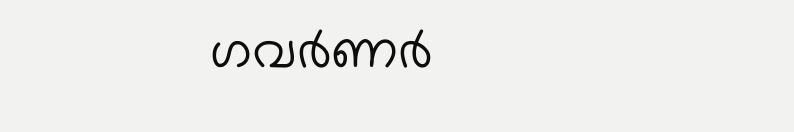ഗവര്‍ണര്‍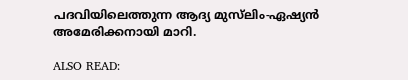പദവിയിലെത്തുന്ന ആദ്യ മുസ്‌ലിം-ഏഷ്യന്‍ അമേരിക്കനായി മാറി.

ALSO READ: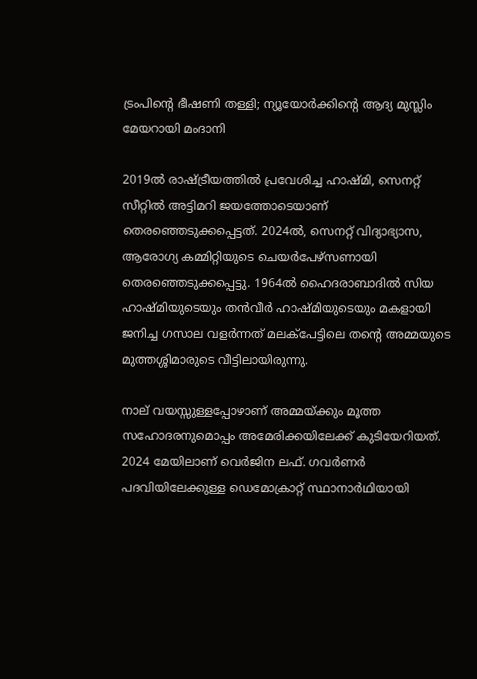ട്രംപിന്റെ ഭീഷണി തള്ളി; ന്യൂയോര്‍ക്കിന്റെ ആദ്യ മുസ്ലിം മേയറായി മംദാനി

2019ല്‍ രാഷ്ട്രീയത്തില്‍ പ്രവേശിച്ച ഹാഷ്മി, സെനറ്റ് സീറ്റില്‍ അട്ടിമറി ജയത്തോടെയാണ് തെരഞ്ഞെടുക്കപ്പെട്ടത്. 2024ല്‍, സെനറ്റ് വിദ്യാഭ്യാസ, ആരോഗ്യ കമ്മിറ്റിയുടെ ചെയര്‍പേഴ്‌സണായി തെരഞ്ഞെടുക്കപ്പെട്ടു. 1964ല്‍ ഹൈദരാബാദില്‍ സിയ ഹാഷ്മിയുടെയും തന്‍വീര്‍ ഹാഷ്മിയുടെയും മകളായി ജനിച്ച ഗസാല വളര്‍ന്നത് മലക്‌പേട്ടിലെ തന്റെ അമ്മയുടെ മുത്തശ്ശിമാരുടെ വീട്ടിലായിരുന്നു.

നാല് വയസ്സുള്ളപ്പോഴാണ് അമ്മയ്ക്കും മൂത്ത സഹോദരനുമൊപ്പം അമേരിക്കയിലേക്ക് കുടിയേറിയത്. 2024 മേയിലാണ് വെര്‍ജിന ലഫ്. ഗവര്‍ണര്‍ പദവിയിലേക്കുള്ള ഡെമോക്രാറ്റ് സ്ഥാനാര്‍ഥിയായി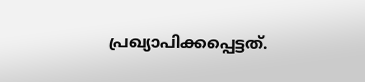പ്രഖ്യാപിക്കപ്പെട്ടത്.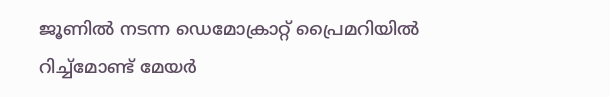ജൂണില്‍ നടന്ന ഡെമോക്രാറ്റ് പ്രൈമറിയില്‍ റിച്ച്‌മോണ്ട് മേയര്‍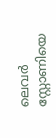ലെവര്‍ സ്റ്റോണിയെ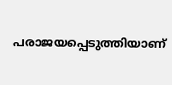പരാജയപ്പെടുത്തിയാണ്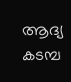ആദ്യ കടമ്പ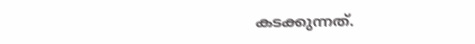കടക്കുന്നത്.